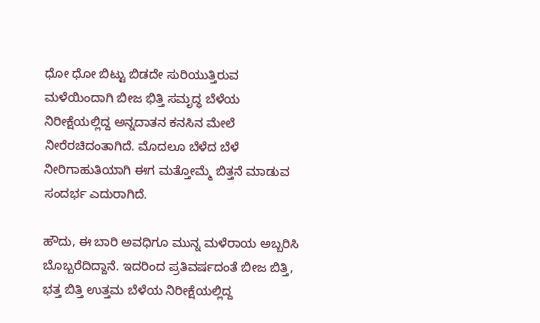ಧೋ ಧೋ ಬಿಟ್ಟು ಬಿಡದೇ ಸುರಿಯುತ್ತಿರುವ ಮಳೆಯಿಂದಾಗಿ ಬೀಜ ಭಿತ್ತಿ ಸಮೃದ್ಧ ಬೆಳೆಯ ನಿರೀಕ್ಷೆಯಲ್ಲಿದ್ದ ಅನ್ನದಾತನ ಕನಸಿನ ಮೇಲೆ ನೀರೆರಚಿದಂತಾಗಿದೆ. ಮೊದಲೂ ಬೆಳೆದ ಬೆಳೆ ನೀರಿಗಾಹುತಿಯಾಗಿ ಈಗ ಮತ್ತೋಮ್ಮೆ ಬಿತ್ತನೆ ಮಾಡುವ ಸಂದರ್ಭ ಎದುರಾಗಿದೆ.

ಹೌದು, ಈ ಬಾರಿ ಅವಧಿಗೂ ಮುನ್ನ ಮಳೆರಾಯ ಅಬ್ಬರಿಸಿ ಬೊಬ್ಬರೆದಿದ್ದಾನೆ. ಇದರಿಂದ ಪ್ರತಿವರ್ಷದಂತೆ ಬೀಜ ಬಿತ್ತಿ, ಭತ್ತ ಬಿತ್ತಿ ಉತ್ತಮ ಬೆಳೆಯ ನಿರೀಕ್ಷೆಯಲ್ಲಿದ್ದ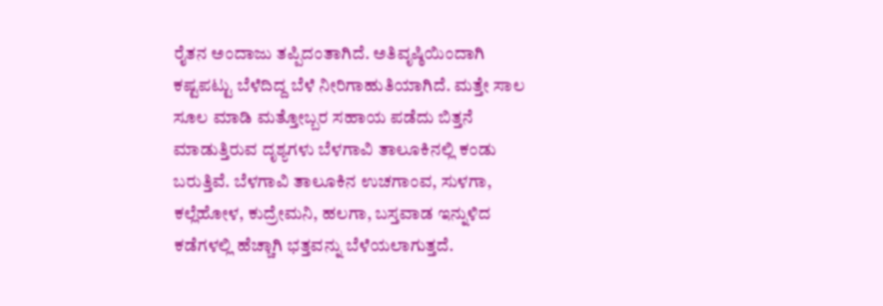ರೈತನ ಅಂದಾಜು ತಪ್ಪಿದಂತಾಗಿದೆ. ಅತಿವೃಷ್ಠಿಯಿಂದಾಗಿ ಕಷ್ಟಪಟ್ಟು ಬೆಳೆದಿದ್ದ ಬೆಳೆ ನೀರಿಗಾಹುತಿಯಾಗಿದೆ. ಮತ್ತೇ ಸಾಲ ಸೂಲ ಮಾಡಿ ಮತ್ತೋಬ್ಬರ ಸಹಾಯ ಪಡೆದು ಬಿತ್ತನೆ ಮಾಡುತ್ತಿರುವ ದೃಶ್ಯಗಳು ಬೆಳಗಾವಿ ತಾಲೂಕಿನಲ್ಲಿ ಕಂಡು ಬರುತ್ತಿವೆ. ಬೆಳಗಾವಿ ತಾಲೂಕಿನ ಉಚಗಾಂವ, ಸುಳಗಾ, ಕಲ್ಲೆಹೋಳ, ಕುದ್ರೇಮನಿ, ಹಲಗಾ, ಬಸ್ತವಾಡ ಇನ್ನುಳಿದ ಕಡೆಗಳಲ್ಲಿ ಹೆಚ್ಚಾಗಿ ಭತ್ತವನ್ನು ಬೆಳೆಯಲಾಗುತ್ತದೆ.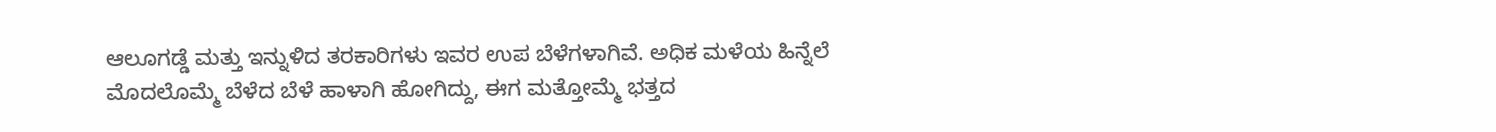ಆಲೂಗಡ್ಡೆ ಮತ್ತು ಇನ್ನುಳಿದ ತರಕಾರಿಗಳು ಇವರ ಉಪ ಬೆಳೆಗಳಾಗಿವೆ. ಅಧಿಕ ಮಳೆಯ ಹಿನ್ನೆಲೆ ಮೊದಲೊಮ್ಮೆ ಬೆಳೆದ ಬೆಳೆ ಹಾಳಾಗಿ ಹೋಗಿದ್ದು, ಈಗ ಮತ್ತೋಮ್ಮೆ ಭತ್ತದ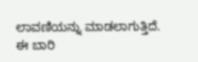ಲಾವಣಿಯನ್ನು ಮಾಡಲಾಗುತ್ತಿದೆ. ಈ ಬಾರಿ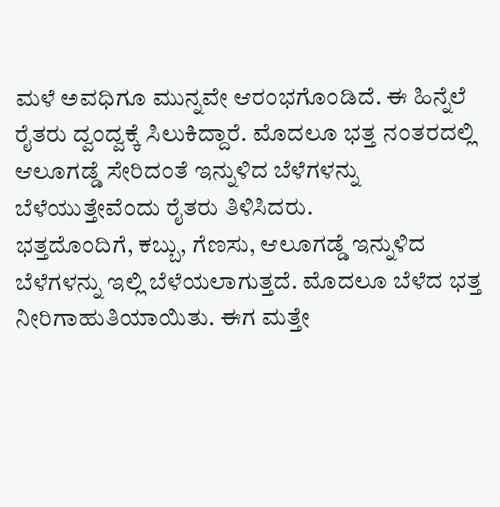ಮಳೆ ಅವಧಿಗೂ ಮುನ್ನವೇ ಆರಂಭಗೊಂಡಿದೆ. ಈ ಹಿನ್ನೆಲೆ ರೈತರು ದ್ವಂದ್ವಕ್ಕೆ ಸಿಲುಕಿದ್ದಾರೆ. ಮೊದಲೂ ಭತ್ತ ನಂತರದಲ್ಲಿ ಆಲೂಗಡ್ಡೆ ಸೇರಿದಂತೆ ಇನ್ನುಳಿದ ಬೆಳೆಗಳನ್ನು ಬೆಳೆಯುತ್ತೇವೆಂದು ರೈತರು ತಿಳಿಸಿದರು.
ಭತ್ತದೊಂದಿಗೆ, ಕಬ್ಬು, ಗೆಣಸು, ಆಲೂಗಡ್ಡೆ ಇನ್ನುಳಿದ ಬೆಳೆಗಳನ್ನು ಇಲ್ಲಿ ಬೆಳೆಯಲಾಗುತ್ತದೆ. ಮೊದಲೂ ಬೆಳೆದ ಭತ್ತ ನೀರಿಗಾಹುತಿಯಾಯಿತು. ಈಗ ಮತ್ತೇ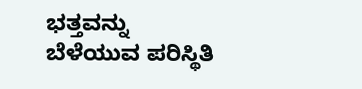ಭತ್ತವನ್ನು ಬೆಳೆಯುವ ಪರಿಸ್ಥಿತಿ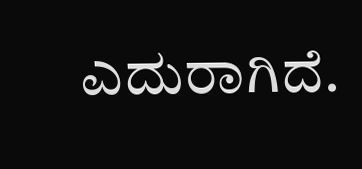ಎದುರಾಗಿದೆ.